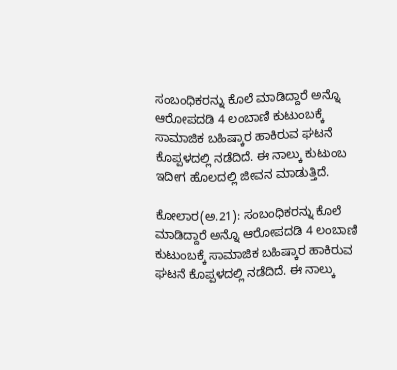ಸಂಬಂಧಿಕರನ್ನು ಕೊಲೆ ಮಾಡಿದ್ದಾರೆ ಅನ್ನೊ ಆರೋಪದಡಿ 4 ಲಂಬಾಣಿ ಕುಟುಂಬಕ್ಕೆ ಸಾಮಾಜಿಕ ಬಹಿಷ್ಕಾರ ಹಾಕಿರುವ ಘಟನೆ ಕೊಪ್ಪಳದಲ್ಲಿ ನಡೆದಿದೆ. ಈ ನಾಲ್ಕು ಕುಟುಂಬ  ಇದೀಗ ಹೊಲದಲ್ಲಿ ಜೀವನ ಮಾಡುತ್ತಿದೆ.

ಕೋಲಾರ(ಅ.21): ಸಂಬಂಧಿಕರನ್ನು ಕೊಲೆ ಮಾಡಿದ್ದಾರೆ ಅನ್ನೊ ಆರೋಪದಡಿ 4 ಲಂಬಾಣಿ ಕುಟುಂಬಕ್ಕೆ ಸಾಮಾಜಿಕ ಬಹಿಷ್ಕಾರ ಹಾಕಿರುವ ಘಟನೆ ಕೊಪ್ಪಳದಲ್ಲಿ ನಡೆದಿದೆ. ಈ ನಾಲ್ಕು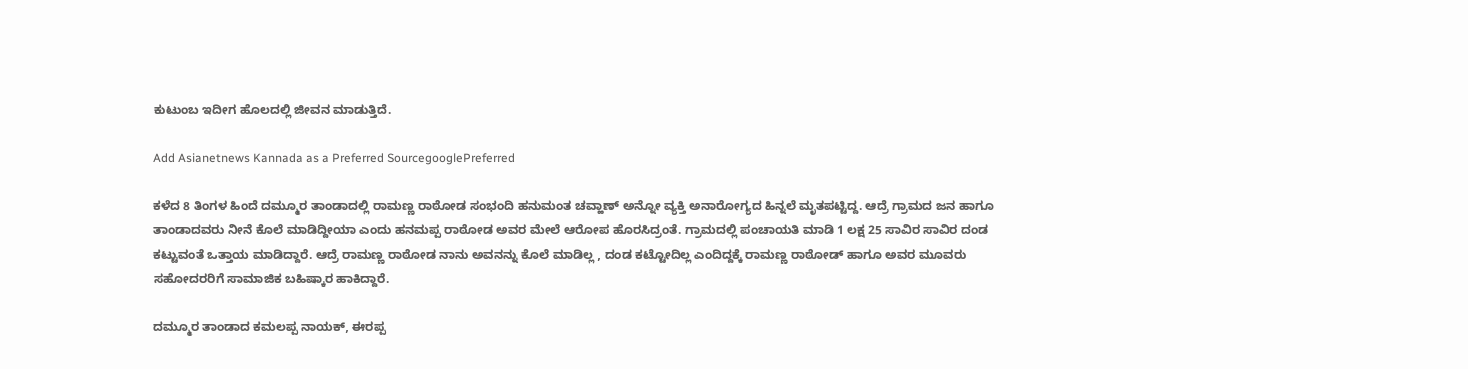ಕುಟುಂಬ ಇದೀಗ ಹೊಲದಲ್ಲಿ ಜೀವನ ಮಾಡುತ್ತಿದೆ.

Add Asianetnews Kannada as a Preferred SourcegooglePreferred

ಕಳೆದ 8 ತಿಂಗಳ ಹಿಂದೆ ದಮ್ಮೂರ ತಾಂಡಾದಲ್ಲಿ ರಾಮಣ್ಣ ರಾಠೋಡ ಸಂಭಂದಿ ಹನುಮಂತ ಚವ್ಹಾಣ್ ಅನ್ನೋ ವ್ಯಕ್ತಿ ಅನಾರೋಗ್ಯದ ಹಿನ್ನಲೆ ಮೃತಪಟ್ಟಿದ್ದ. ಆದ್ರೆ ಗ್ರಾಮದ ಜನ ಹಾಗೂ ತಾಂಡಾದವರು ನೀನೆ ಕೊಲೆ ಮಾಡಿದ್ದೀಯಾ ಎಂದು ಹನಮಪ್ಪ ರಾಠೋಡ ಅವರ ಮೇಲೆ ಆರೋಪ ಹೊರಸಿದ್ರಂತೆ. ಗ್ರಾಮದಲ್ಲಿ ಪಂಚಾಯತಿ ಮಾಡಿ 1 ಲಕ್ಷ 25 ಸಾವಿರ ಸಾವಿರ ದಂಡ ಕಟ್ಟುವಂತೆ ಒತ್ತಾಯ ಮಾಡಿದ್ದಾರೆ. ಆದ್ರೆ ರಾಮಣ್ಣ ರಾಠೋಡ ನಾನು ಅವನನ್ನು ಕೊಲೆ ಮಾಡಿಲ್ಲ , ದಂಡ ಕಟ್ಟೋದಿಲ್ಲ ಎಂದಿದ್ದಕ್ಕೆ ರಾಮಣ್ಣ ರಾಠೋಡ್ ಹಾಗೂ ಅವರ ಮೂವರು ಸಹೋದರರಿಗೆ ಸಾಮಾಜಿಕ ಬಹಿಷ್ಕಾರ ಹಾಕಿದ್ದಾರೆ.

ದಮ್ಮೂರ ತಾಂಡಾದ ಕಮಲಪ್ಪ ನಾಯಕ್, ಈರಪ್ಪ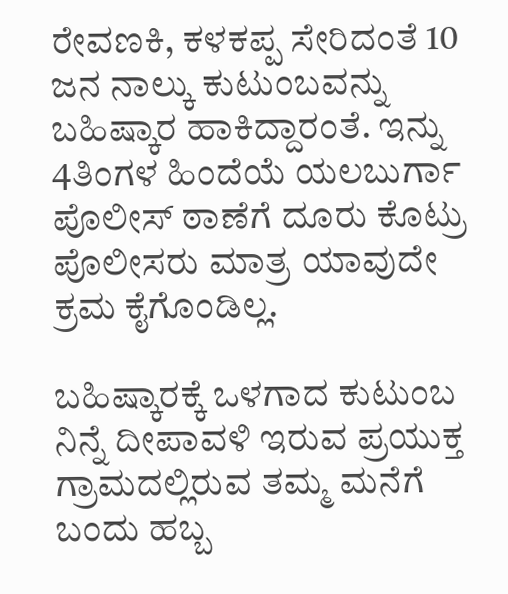ರೇವಣಕಿ, ಕಳಕಪ್ಪ ಸೇರಿದಂತೆ 10 ಜನ ನಾಲ್ಕು ಕುಟುಂಬವನ್ನು ಬಹಿಷ್ಕಾರ ಹಾಕಿದ್ದಾರಂತೆ. ಇನ್ನು 4ತಿಂಗಳ ಹಿಂದೆಯೆ ಯಲಬುರ್ಗಾ ಪೊಲೀಸ್ ಠಾಣೆಗೆ ದೂರು ಕೊಟ್ರು ಪೊಲೀಸರು ಮಾತ್ರ ಯಾವುದೇ ಕ್ರಮ ಕೈಗೊಂಡಿಲ್ಲ.

ಬಹಿಷ್ಕಾರಕ್ಕೆ ಒಳಗಾದ ಕುಟುಂಬ ನಿನ್ನೆ ದೀಪಾವಳಿ ಇರುವ ಪ್ರಯುಕ್ತ ಗ್ರಾಮದಲ್ಲಿರುವ ತಮ್ಮ ಮನೆಗೆ ಬಂದು ಹಬ್ಬ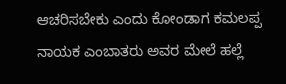ಆಚರಿಸಬೇಕು ಎಂದು ಕೋಂಡಾಗ ಕಮಲಪ್ಪ ನಾಯಕ ಎಂಬಾತರು ಅವರ ಮೇಲೆ ಹಲ್ಲೆ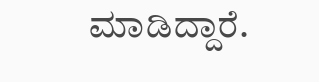ಮಾಡಿದ್ದಾರೆ.